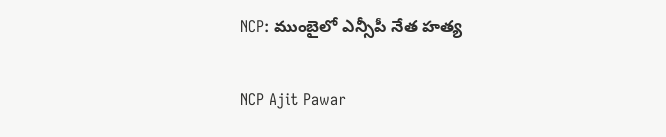NCP: ముంబైలో ఎన్సీపీ నేత హత్య

NCP Ajit Pawar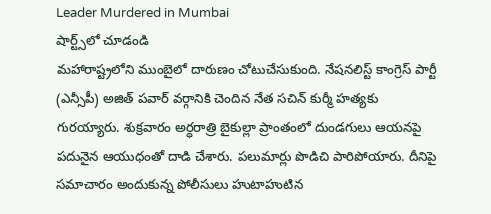Leader Murdered in Mumbai
షార్ట్స్‌లో చూడండి
మహారాష్ట్రలోని ముంబైలో దారుణం చోటుచేసుకుంది. నేషనలిస్ట్ కాంగ్రెస్ పార్టీ (ఎన్సీపీ) అజిత్ పవార్ వర్గానికి చెందిన నేత సచిన్ కుర్మీ హత్యకు గురయ్యారు. శుక్రవారం అర్ధరాత్రి బైకుల్లా ప్రాంతంలో దుండగులు ఆయనపై పదునైన ఆయుధంతో దాడి చేశారు. పలుమార్లు పొడిచి పారిపోయారు. దీనిపై సమాచారం అందుకున్న పోలీసులు హుటాహుటిన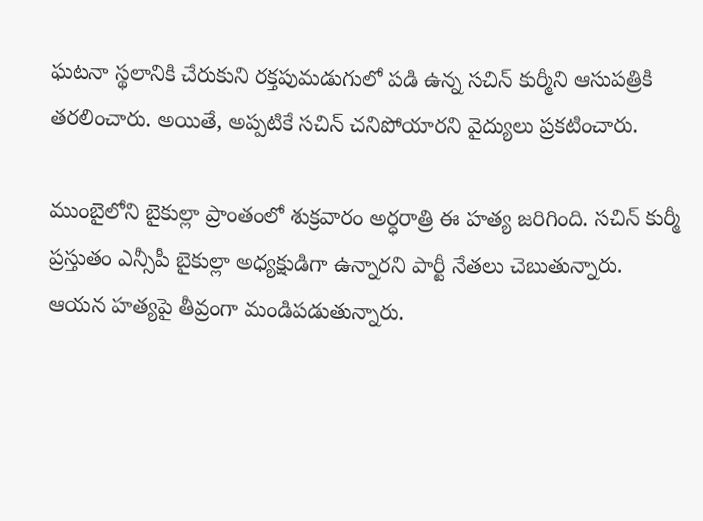ఘటనా స్థలానికి చేరుకుని రక్తపుమడుగులో పడి ఉన్న సచిన్ కుర్మీని ఆసుపత్రికి తరలించారు. అయితే, అప్పటికే సచిన్ చనిపోయారని వైద్యులు ప్రకటించారు.

ముంబైలోని బైకుల్లా ప్రాంతంలో శుక్రవారం అర్ధరాత్రి ఈ హత్య జరిగింది. సచిన్ కుర్మీ ప్రస్తుతం ఎన్సీపీ బైకుల్లా అధ్యక్షుడిగా ఉన్నారని పార్టీ నేతలు చెబుతున్నారు. ఆయన హత్యపై తీవ్రంగా మండిపడుతున్నారు.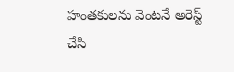హంతకులను వెంటనే అరెస్ట్ చేసి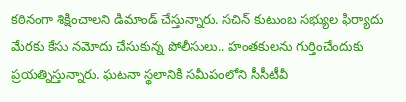కఠినంగా శిక్షించాలని డిమాండ్ చేస్తున్నారు. సచిన్ కుటుంబ సభ్యుల ఫిర్యాదు మేరకు కేసు నమోదు చేసుకున్న పోలీసులు.. హంతకులను గుర్తించేందుకు ప్రయత్నిస్తున్నారు. ఘటనా స్థలానికి సమీపంలోని సీసీటీవీ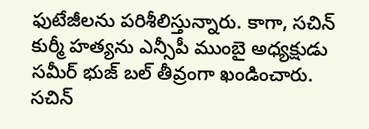ఫుటేజీలను పరిశీలిస్తున్నారు. కాగా, సచిన్ కుర్మీ హత్యను ఎన్సీపీ ముంబై అధ్యక్షుడు సమీర్ భుజ్ బల్ తీవ్రంగా ఖండించారు. సచిన్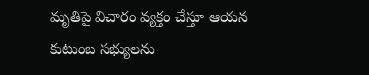మృతిపై విచారం వ్యక్తం చేస్తూ ఆయన కుటుంబ సభ్యులను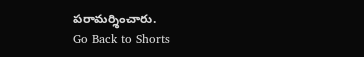పరామర్శించారు.
Go Back to Shorts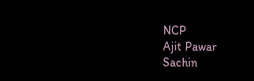NCP
Ajit Pawar
Sachin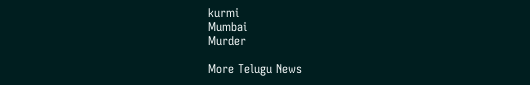kurmi
Mumbai
Murder

More Telugu News